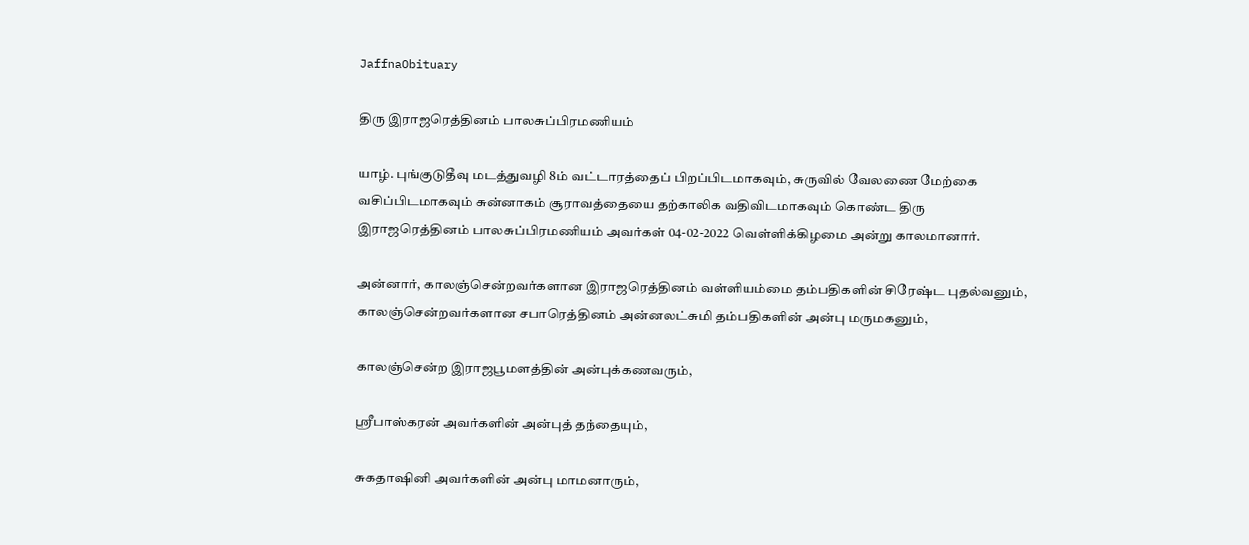JaffnaObituary

திரு இராஜரெத்தினம் பாலசுப்பிரமணியம்

யாழ். புங்குடுதீவு மடத்துவழி 8ம் வட்டாரத்தைப் பிறப்பிடமாகவும், சுருவில் வேலணை மேற்கை வசிப்பிடமாகவும் சுன்னாகம் சூராவத்தையை தற்காலிக வதிவிடமாகவும் கொண்ட திரு இராஜரெத்தினம் பாலசுப்பிரமணியம் அவர்கள் 04-02-2022 வெள்ளிக்கிழமை அன்று காலமானார்.

அன்னார், காலஞ்சென்றவர்களான இராஜரெத்தினம் வள்ளியம்மை தம்பதிகளின் சிரேஷ்ட புதல்வனும், காலஞ்சென்றவர்களான சபாரெத்தினம் அன்னலட்சுமி தம்பதிகளின் அன்பு மருமகனும்,

காலஞ்சென்ற இராஜபூமளத்தின் அன்புக்கணவரும்,

ஸ்ரீபாஸ்கரன் அவர்களின் அன்புத் தந்தையும்,

சுகதாஷினி அவர்களின் அன்பு மாமனாரும்,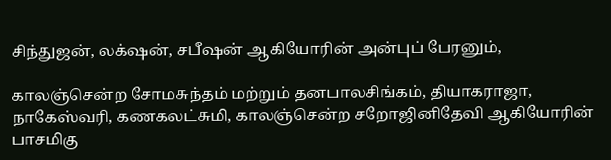சிந்துஜன், லக்‌ஷன், சபீஷன் ஆகியோரின் அன்புப் பேரனும்,

காலஞ்சென்ற சோமசுந்தம் மற்றும் தனபாலசிங்கம், தியாகராஜா, நாகேஸ்வரி, கணகலட்சுமி, காலஞ்சென்ற சறோஜினிதேவி ஆகியோரின் பாசமிகு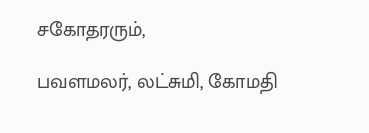சகோதரரும்,

பவளமலர், லட்சுமி, கோமதி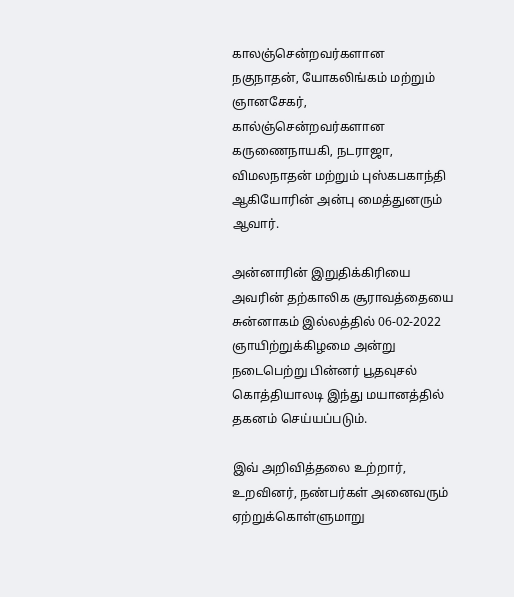காலஞ்சென்றவர்களான நகுநாதன், யோகலிங்கம் மற்றும் ஞானசேகர், கால்ஞ்சென்றவர்களான கருணைநாயகி, நடராஜா, விமலநாதன் மற்றும் புஸ்கபகாந்தி ஆகியோரின் அன்பு மைத்துனரும் ஆவார்.

அன்னாரின் இறுதிக்கிரியை அவரின் தற்காலிக சூராவத்தையை சுன்னாகம் இல்லத்தில் 06-02-2022 ஞாயிற்றுக்கிழமை அன்று நடைபெற்று பின்னர் பூதவுசல் கொத்தியாலடி இந்து மயானத்தில் தகனம் செய்யப்படும்.

இவ் அறிவித்தலை உற்றார், உறவினர், நண்பர்கள் அனைவரும் ஏற்றுக்கொள்ளுமாறு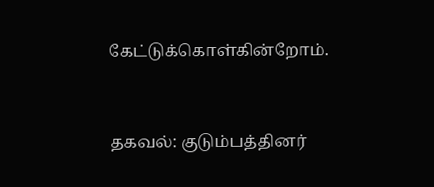கேட்டுக்கொள்கின்றோம்.


தகவல்: குடும்பத்தினர்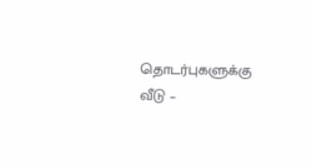தொடர்புகளுக்கு
வீடு –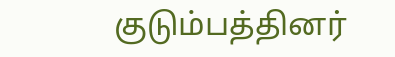குடும்பத்தினர்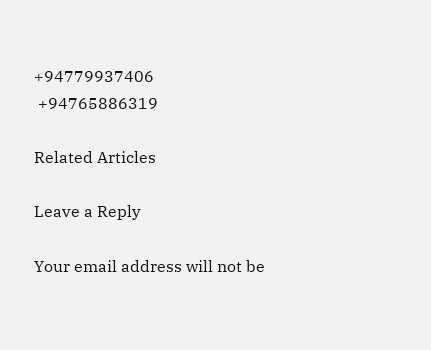+94779937406
 +94765886319

Related Articles

Leave a Reply

Your email address will not be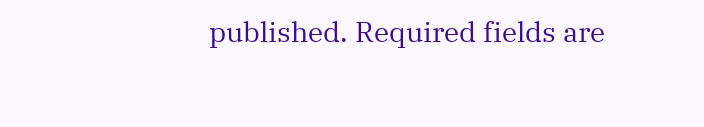published. Required fields are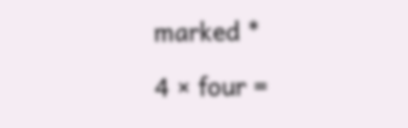marked *

4 × four =